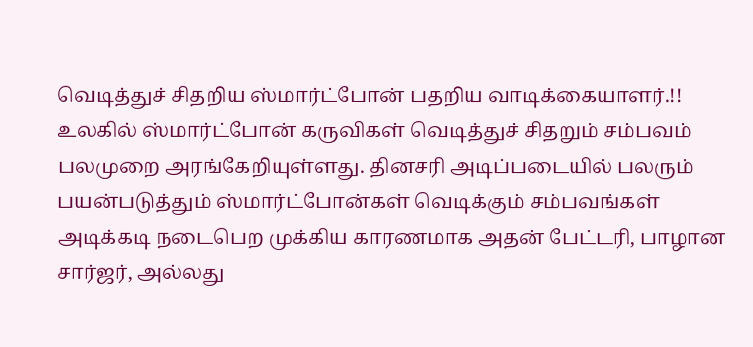வெடித்துச் சிதறிய ஸ்மார்ட்போன் பதறிய வாடிக்கையாளர்.!!
உலகில் ஸ்மார்ட்போன் கருவிகள் வெடித்துச் சிதறும் சம்பவம் பலமுறை அரங்கேறியுள்ளது. தினசரி அடிப்படையில் பலரும் பயன்படுத்தும் ஸ்மார்ட்போன்கள் வெடிக்கும் சம்பவங்கள் அடிக்கடி நடைபெற முக்கிய காரணமாக அதன் பேட்டரி, பாழான சார்ஜர், அல்லது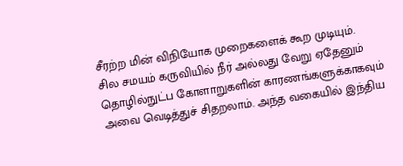சீரற்ற மின் விநியோக முறைகளைக் கூற முடியும்.
சில சமயம் கருவியில் நீர் அல்லது வேறு ஏதேனும் தொழில்நுட்ப கோளாறுகளின் காரணங்களுக்காகவும் அவை வெடித்துச் சிதறலாம். அந்த வகையில் இந்திய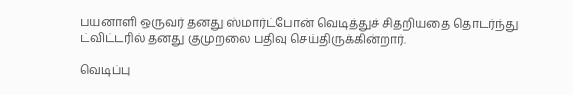பயனாளி ஒருவர் தனது ஸ்மார்ட்போன் வெடித்துச் சிதறியதை தொடர்ந்து ட்விட்டரில் தனது குமுறலை பதிவு செய்திருக்கின்றார்.

வெடிப்பு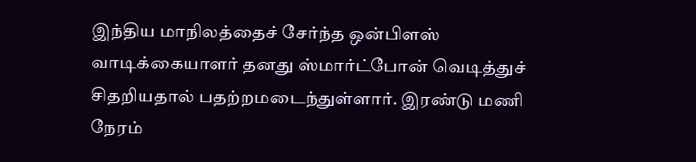இந்திய மாநிலத்தைச் சேர்ந்த ஒன்பிளஸ் வாடிக்கையாளர் தனது ஸ்மார்ட்போன் வெடித்துச் சிதறியதால் பதற்றமடைந்துள்ளார். இரண்டு மணி நேரம்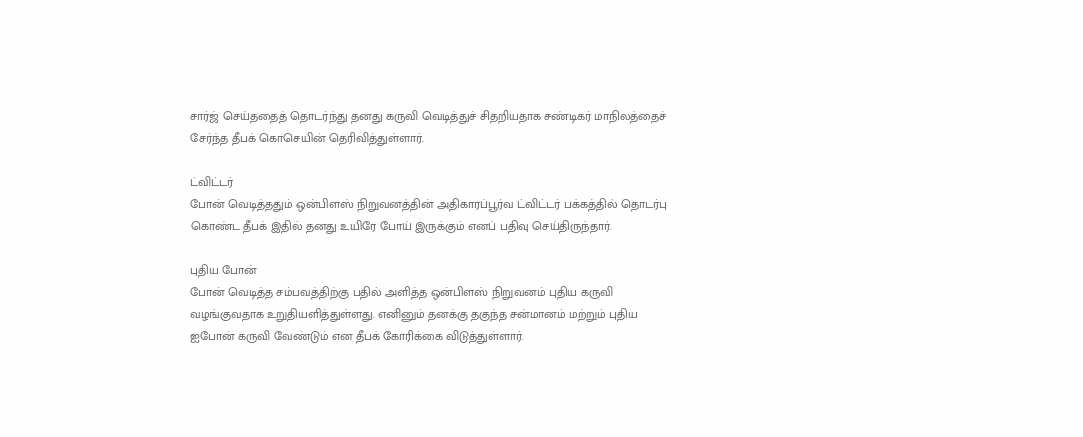சார்ஜ் செய்ததைத் தொடர்ந்து தனது கருவி வெடித்துச் சிதறியதாக சண்டிகர் மாநிலத்தைச் சேர்ந்த தீபக் கொசெயின் தெரிவித்துள்ளார்.

ட்விட்டர்
போன் வெடித்ததும் ஒன்பிளஸ் நிறுவனத்தின் அதிகாரப்பூர்வ ட்விட்டர் பக்கத்தில் தொடர்பு கொண்ட தீபக் இதில் தனது உயிரே போய் இருக்கும் எனப் பதிவு செய்திருந்தார்.

புதிய போன்
போன் வெடித்த சம்பவத்திற்கு பதில் அளித்த ஒன்பிளஸ் நிறுவனம் புதிய கருவி வழங்குவதாக உறுதியளித்துள்ளது. எனினும் தனக்கு தகுந்த சன்மானம் மற்றும் புதிய ஐபோன் கருவி வேண்டும் என தீபக் கோரிக்கை விடுத்துள்ளார்.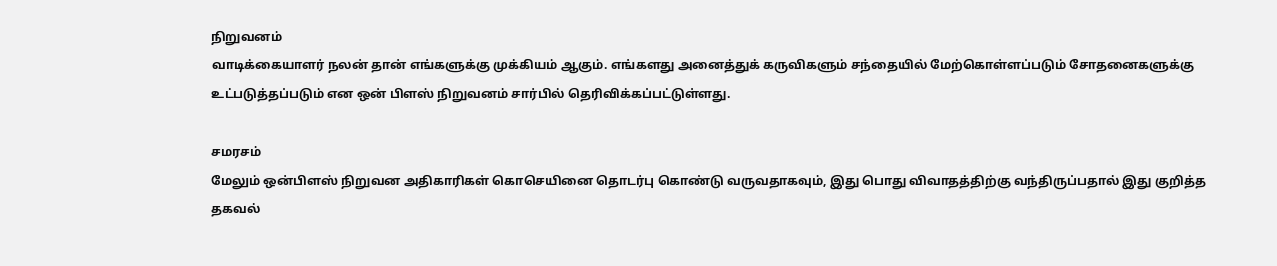நிறுவனம்
வாடிக்கையாளர் நலன் தான் எங்களுக்கு முக்கியம் ஆகும். எங்களது அனைத்துக் கருவிகளும் சந்தையில் மேற்கொள்ளப்படும் சோதனைகளுக்கு உட்படுத்தப்படும் என ஒன் பிளஸ் நிறுவனம் சார்பில் தெரிவிக்கப்பட்டுள்ளது.

சமரசம்
மேலும் ஒன்பிளஸ் நிறுவன அதிகாரிகள் கொசெயினை தொடர்பு கொண்டு வருவதாகவும், இது பொது விவாதத்திற்கு வந்திருப்பதால் இது குறித்த தகவல்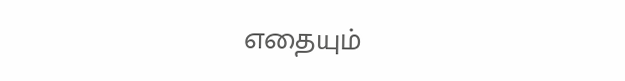எதையும்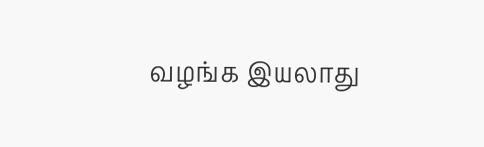வழங்க இயலாது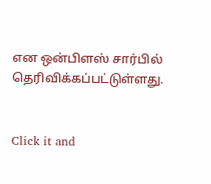என ஒன்பிளஸ் சார்பில் தெரிவிக்கப்பட்டுள்ளது.


Click it and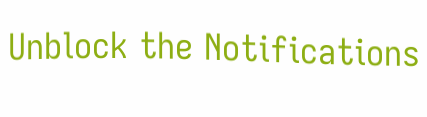Unblock the Notifications